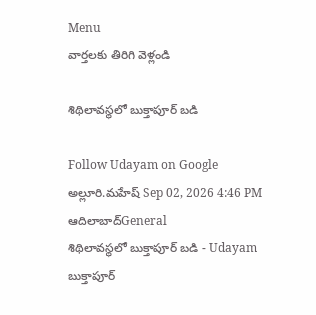Menu
వార్తలకు తిరిగి వెళ్లండి

శిథిలావస్థలో బుక్తాపూర్‌ బడి

Follow Udayam on Google
అల్లూరి.మహేష్ Sep 02, 2026 4:46 PM ఆదిలాబాద్General
శిథిలావస్థలో బుక్తాపూర్‌ బడి - Udayam
బుక్తాపూర్‌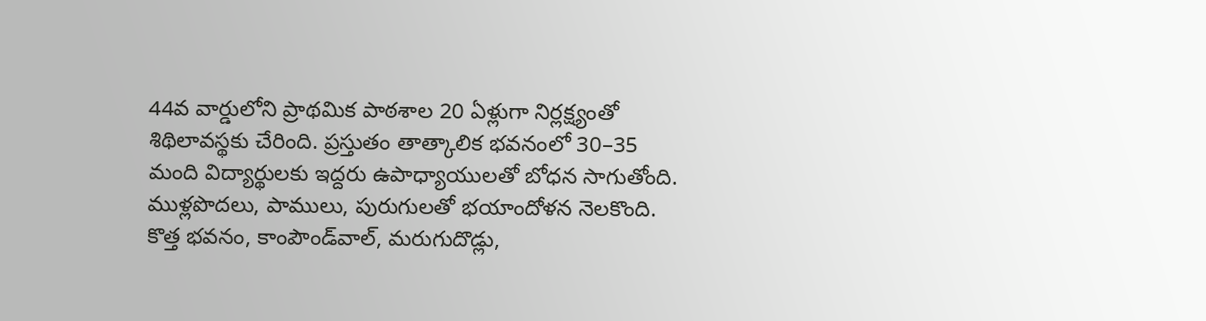44వ వార్డులోని ప్రాథమిక పాఠశాల 20 ఏళ్లుగా నిర్లక్ష్యంతో శిథిలావస్థకు చేరింది. ప్రస్తుతం తాత్కాలిక భవనంలో 30–35 మంది విద్యార్థులకు ఇద్దరు ఉపాధ్యాయులతో బోధన సాగుతోంది. ముళ్లపొదలు, పాములు, పురుగులతో భయాందోళన నెలకొంది. కొత్త భవనం, కాంపౌండ్‌వాల్‌, మరుగుదొడ్లు,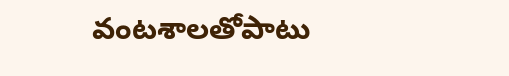వంటశాలతోపాటు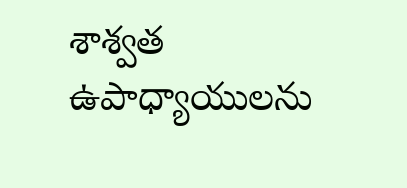శాశ్వత ఉపాధ్యాయులను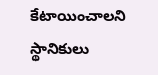కేటాయించాలని స్థానికులు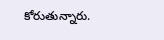కోరుతున్నారు.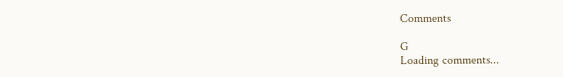Comments

G
Loading comments...